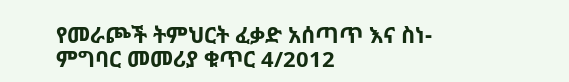የመራጮች ትምህርት ፈቃድ አሰጣጥ እና ስነ-ምግባር መመሪያ ቁጥር 4/2012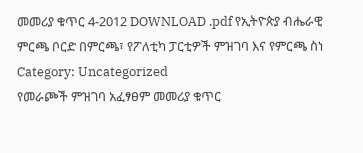መመሪያ ቁጥር 4-2012 DOWNLOAD .pdf የኢትዮጵያ ብሔራዊ ምርጫ ቦርድ በምርጫ፣ የፖለቲካ ፓርቲዎች ምዝገባ እና የምርጫ ስነ
Category: Uncategorized
የመራጮች ምዝገባ አፈፃፀም መመሪያ ቁጥር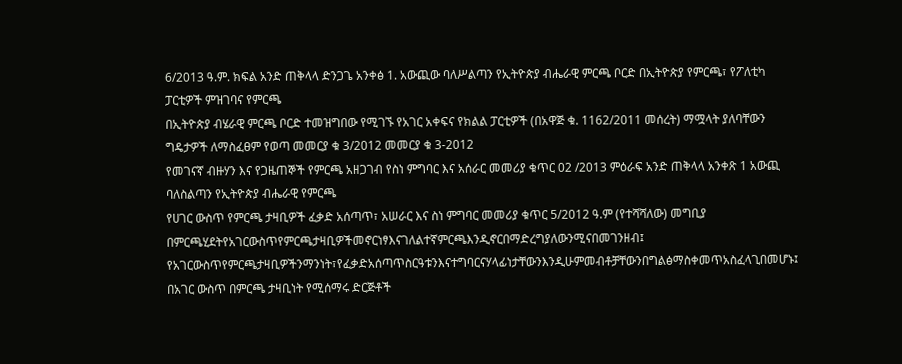6/2013 ዓ.ም. ክፍል አንድ ጠቅላላ ድንጋጌ አንቀፅ 1. አውጪው ባለሥልጣን የኢትዮጵያ ብሔራዊ ምርጫ ቦርድ በኢትዮጵያ የምርጫ፣ የፖለቲካ ፓርቲዎች ምዝገባና የምርጫ
በኢትዮጵያ ብሄራዊ ምርጫ ቦርድ ተመዝግበው የሚገኙ የአገር አቀፍና የክልል ፓርቲዎች (በአዋጅ ቁ. 1162/2011 መሰረት) ማሟላት ያለባቸውን ግዴታዎች ለማስፈፀም የወጣ መመርያ ቁ 3/2012 መመርያ ቁ 3-2012
የመገናኛ ብዙሃን እና የጋዜጠኞች የምርጫ አዘጋገብ የስነ ምግባር እና አሰራር መመሪያ ቁጥር 02 /2013 ምዕራፍ አንድ ጠቅላላ አንቀጽ 1 አውጪ ባለስልጣን የኢትዮጵያ ብሔራዊ የምርጫ
የሀገር ውስጥ የምርጫ ታዛቢዎች ፈቃድ አሰጣጥ፣ አሠራር እና ስነ ምግባር መመሪያ ቁጥር 5/2012 ዓ.ም (የተሻሻለው) መግቢያ በምርጫሂደትየአገርውስጥየምርጫታዛቢዎችመኖርነፃእናገለልተኛምርጫእንዲኖርበማድረግያለውንሚናበመገንዘብ፤ የአገርውስጥየምርጫታዛቢዎችንማንነት፣የፈቃድአሰጣጥስርዓቱንእናተግባርናሃላፊነታቸውንእንዲሁምመብቶቻቸውንበግልፅማስቀመጥአስፈላጊበመሆኑ፤ በአገር ውስጥ በምርጫ ታዛቢነት የሚሰማሩ ድርጅቶች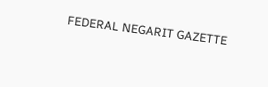FEDERAL NEGARIT GAZETTE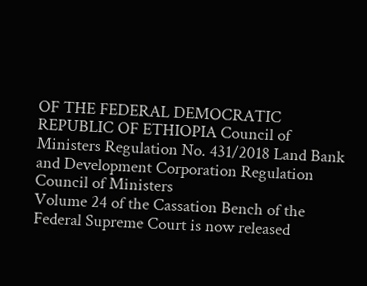OF THE FEDERAL DEMOCRATIC REPUBLIC OF ETHIOPIA Council of Ministers Regulation No. 431/2018 Land Bank and Development Corporation Regulation Council of Ministers
Volume 24 of the Cassation Bench of the Federal Supreme Court is now released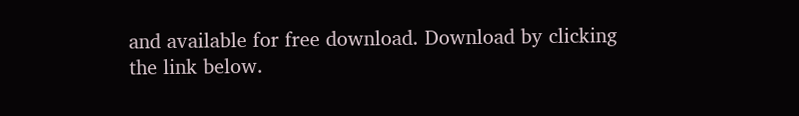and available for free download. Download by clicking the link below.